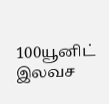100யூனிட் இலவச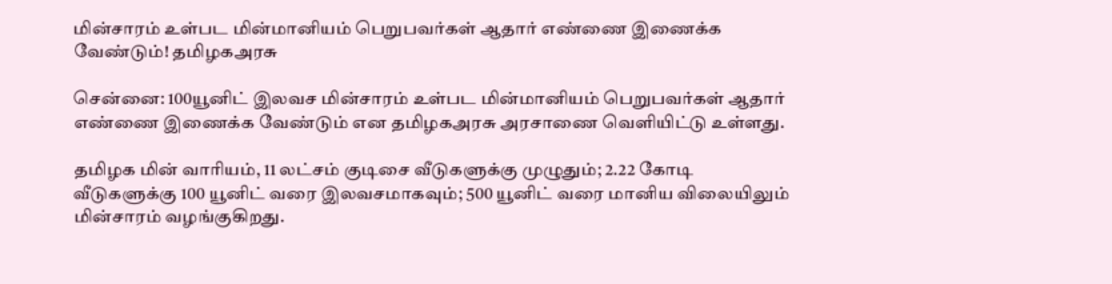மின்சாரம் உள்பட மின்மானியம் பெறுபவர்கள் ஆதார் எண்ணை இணைக்க வேண்டும்! தமிழகஅரசு

சென்னை: 100யூனிட் இலவச மின்சாரம் உள்பட மின்மானியம் பெறுபவர்கள் ஆதார் எண்ணை இணைக்க வேண்டும் என தமிழகஅரசு அரசாணை வெளியிட்டு உள்ளது.

தமிழக மின் வாரியம், 11 லட்சம் குடிசை வீடுகளுக்கு முழுதும்; 2.22 கோடி வீடுகளுக்கு 100 யூனிட் வரை இலவசமாகவும்; 500 யூனிட் வரை மானிய விலையிலும் மின்சாரம் வழங்குகிறது.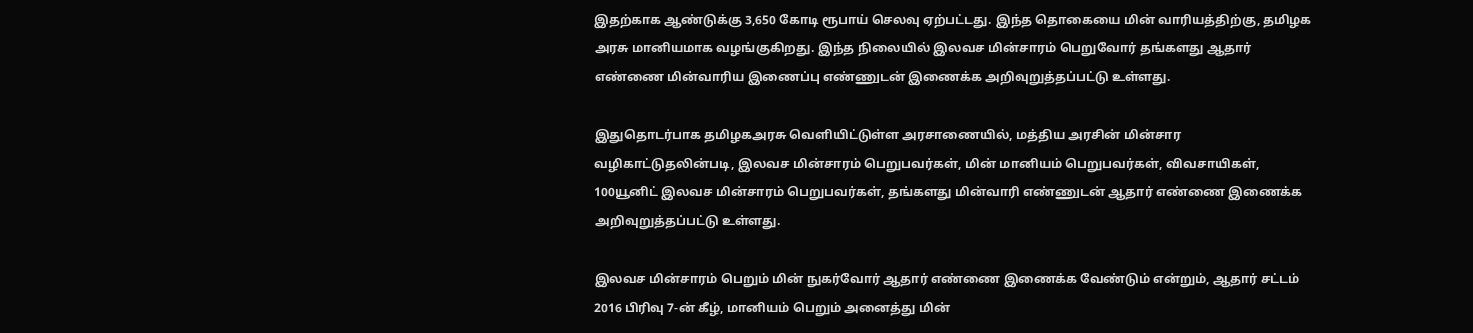இதற்காக ஆண்டுக்கு 3,650 கோடி ரூபாய் செலவு ஏற்பட்டது. இந்த தொகையை மின் வாரியத்திற்கு, தமிழக அரசு மானியமாக வழங்குகிறது. இந்த நிலையில் இலவச மின்சாரம் பெறுவோர் தங்களது ஆதார் எண்ணை மின்வாரிய இணைப்பு எண்ணுடன் இணைக்க அறிவுறுத்தப்பட்டு உள்ளது.

இதுதொடர்பாக தமிழகஅரசு வெளியிட்டுள்ள அரசாணையில், மத்திய அரசின் மின்சார வழிகாட்டுதலின்படி, இலவச மின்சாரம் பெறுபவர்கள், மின் மானியம் பெறுபவர்கள், விவசாயிகள், 100யூனிட் இலவச மின்சாரம் பெறுபவர்கள், தங்களது மின்வாரி எண்ணுடன் ஆதார் எண்ணை இணைக்க  அறிவுறுத்தப்பட்டு உள்ளது.

இலவச மின்சாரம் பெறும் மின் நுகர்வோர் ஆதார் எண்ணை இணைக்க வேண்டும் என்றும், ஆதார் சட்டம் 2016 பிரிவு 7-ன் கீழ், மானியம் பெறும் அனைத்து மின்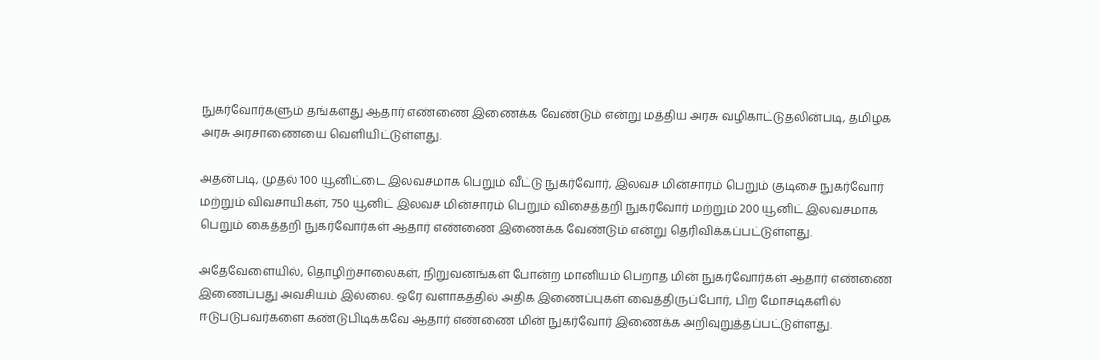நுகர்வோர்களும் தங்களது ஆதார் எண்ணை இணைக்க வேண்டும் என்று மத்திய அரசு வழிகாட்டுதலின்படி, தமிழக அரசு அரசாணையை வெளியிட்டுள்ளது.

அதன்படி, முதல் 100 யூனிட்டை இலவசமாக பெறும் வீட்டு நுகர்வோர், இலவச மின்சாரம் பெறும் குடிசை நுகர்வோர் மற்றும் விவசாயிகள், 750 யூனிட் இலவச மின்சாரம் பெறும் விசைத்தறி நுகர்வோர் மற்றும் 200 யூனிட் இலவசமாக பெறும் கைத்தறி நுகர்வோர்கள் ஆதார் எண்ணை இணைக்க வேண்டும் என்று தெரிவிக்கப்பட்டுள்ளது.

அதேவேளையில், தொழிற்சாலைகள், நிறுவனங்கள் போன்ற மானியம் பெறாத மின் நுகர்வோர்கள் ஆதார் எண்ணை இணைப்பது அவசியம் இல்லை. ஒரே வளாகத்தில் அதிக இணைப்புகள் வைத்திருப்போர், பிற மோசடிகளில் ஈடுபடுபவர்களை கண்டுபிடிக்கவே ஆதார் எண்ணை மின் நுகர்வோர் இணைக்க அறிவுறுத்தப்பட்டுள்ளது.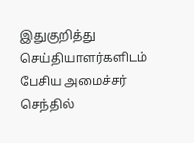இதுகுறித்து செய்தியாளர்களிடம் பேசிய அமைச்சர் செந்தில்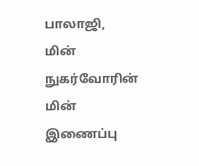பாலாஜி, மின் நுகர்வோரின் மின் இணைப்பு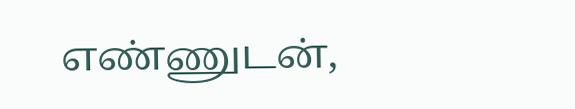எண்ணுடன்,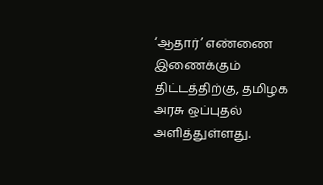‘ஆதார்’ எண்ணை இணைக்கும் திட்டத்திற்கு, தமிழக அரசு ஒப்புதல் அளித்துள்ளது.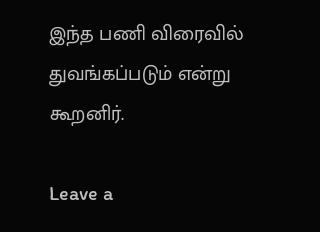இந்த பணி விரைவில் துவங்கப்படும் என்று கூறனிர்.

Leave a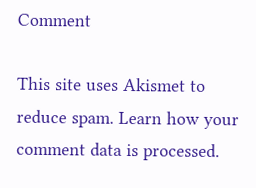Comment

This site uses Akismet to reduce spam. Learn how your comment data is processed.